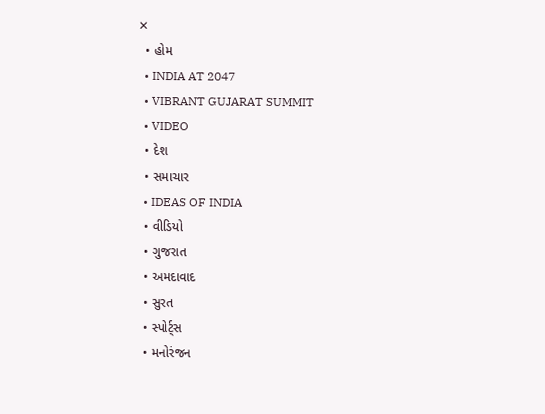✕
  • હોમ
  • INDIA AT 2047
  • VIBRANT GUJARAT SUMMIT
  • VIDEO
  • દેશ
  • સમાચાર
  • IDEAS OF INDIA
  • વીડિયો
  • ગુજરાત
  • અમદાવાદ
  • સુરત
  • સ્પોર્ટ્સ
  • મનોરંજન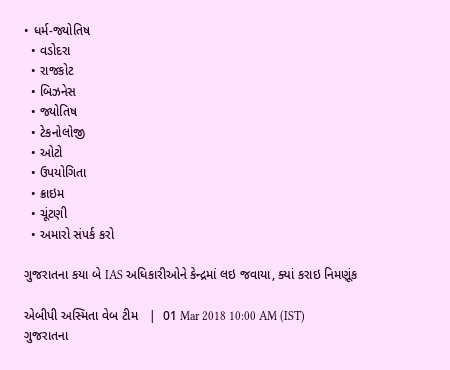• ધર્મ-જ્યોતિષ
  • વડોદરા
  • રાજકોટ
  • બિઝનેસ
  • જ્યોતિષ
  • ટેકનોલોજી
  • ઓટો
  • ઉપયોગિતા
  • ક્રાઇમ
  • ચૂંટણી
  • અમારો સંપર્ક કરો

ગુજરાતના કયા બે IAS અધિકારીઓને કેન્દ્રમાં લઇ જવાયા, ક્યાં કરાઇ નિમણૂંક

એબીપી અસ્મિતા વેબ ટીમ   |  01 Mar 2018 10:00 AM (IST)
ગુજરાતના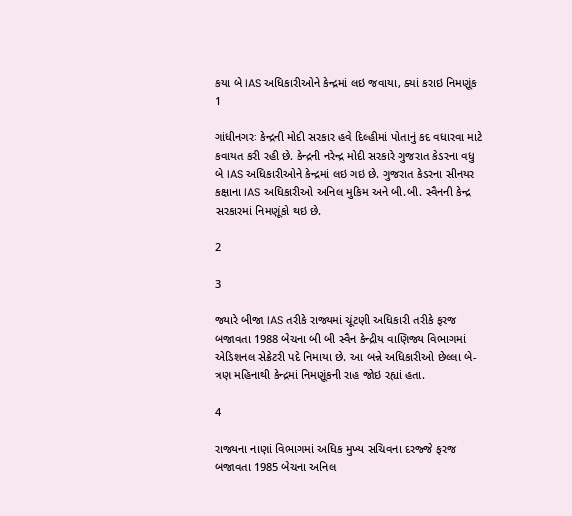કયા બે IAS અધિકારીઓને કેન્દ્રમાં લઇ જવાયા, ક્યાં કરાઇ નિમણૂંક
1

ગાંધીનગરઃ કેન્દ્રની મોદી સરકાર હવે દિલ્હીમાં પોતાનું કદ વધારવા માટે કવાયત કરી રહી છે. કેન્દ્રની નરેન્દ્ર મોદી સરકારે ગુજરાત કેડરના વધુ બે IAS અધિકારીઓને કેન્દ્રમાં લઇ ગઇ છે. ગુજરાત કેડરના સીનયર કક્ષાના IAS અધિકારીઓ અનિલ મુકિમ અને બી.બી. સ્વૈનની કેન્દ્ર સરકારમાં નિમણૂંકો થઇ છે.

2

3

જ્યારે બીજા IAS તરીકે રાજ્યમાં ચૂંટણી અધિકારી તરીકે ફરજ બજાવતા 1988 બેચના બી બી સ્વૈન કેન્દ્રીય વાણિજ્ય વિભાગમાં એડિશનલ સેક્રેટરી પદે નિમાયા છે. આ બન્ને અધિકારીઓ છેલ્લા બે-ત્રણ મહિનાથી કેન્દ્રમાં નિમણૂંકની રાહ જોઇ રહ્યાં હતા.

4

રાજ્યના નાણાં વિભાગમાં અધિક મુખ્ય સચિવના દરજ્જે ફરજ બજાવતા 1985 બેચના અનિલ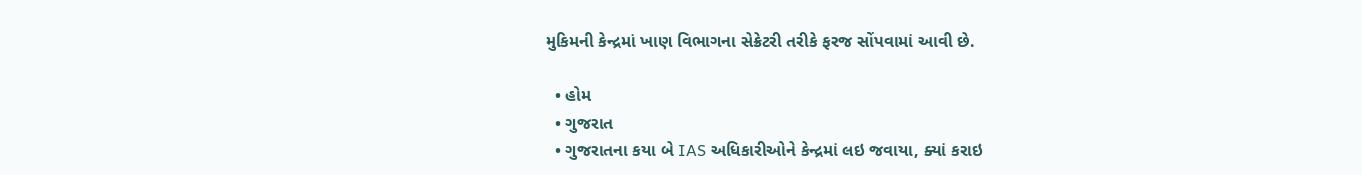મુકિમની કેન્દ્રમાં ખાણ વિભાગના સેક્રેટરી તરીકે ફરજ સોંપવામાં આવી છે.

  • હોમ
  • ગુજરાત
  • ગુજરાતના કયા બે IAS અધિકારીઓને કેન્દ્રમાં લઇ જવાયા, ક્યાં કરાઇ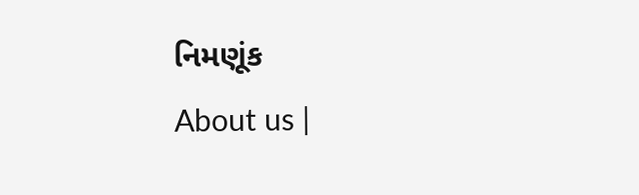નિમણૂંક
About us |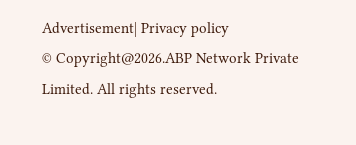Advertisement| Privacy policy
© Copyright@2026.ABP Network Private Limited. All rights reserved.